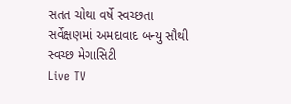સતત ચોથા વર્ષે સ્વચ્છતા સર્વેક્ષણમાં અમદાવાદ બન્યુ સૌથી સ્વચ્છ મેગાસિટી
Live TV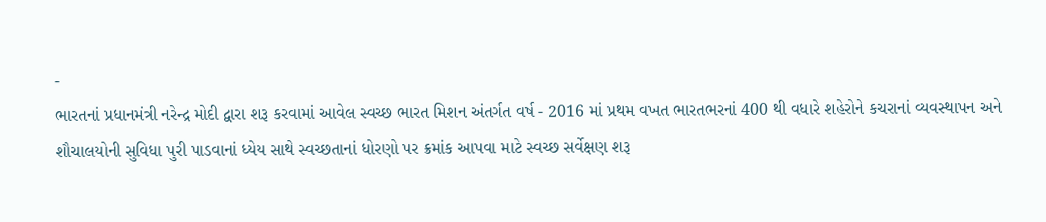-
ભારતનાં પ્રધાનમંત્રી નરેન્દ્ર મોદી દ્વારા શરૂ કરવામાં આવેલ સ્વચ્છ ભારત મિશન અંતર્ગત વર્ષ - 2016 માં પ્રથમ વખત ભારતભરનાં 400 થી વધારે શહેરોને કચરાનાં વ્યવસ્થાપન અને શૌચાલયોની સુવિધા પુરી પાડવાનાં ધ્યેય સાથે સ્વચ્છતાનાં ધોરણો પર ક્રમાંક આપવા માટે સ્વચ્છ સર્વેક્ષણ શરૂ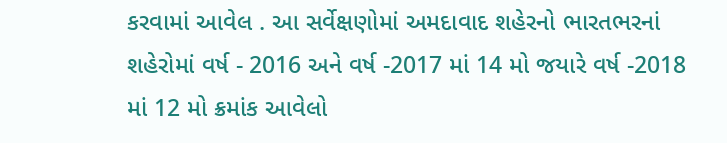કરવામાં આવેલ . આ સર્વેક્ષણોમાં અમદાવાદ શહેરનો ભારતભરનાં શહેરોમાં વર્ષ - 2016 અને વર્ષ -2017 માં 14 મો જયારે વર્ષ -2018 માં 12 મો ક્રમાંક આવેલો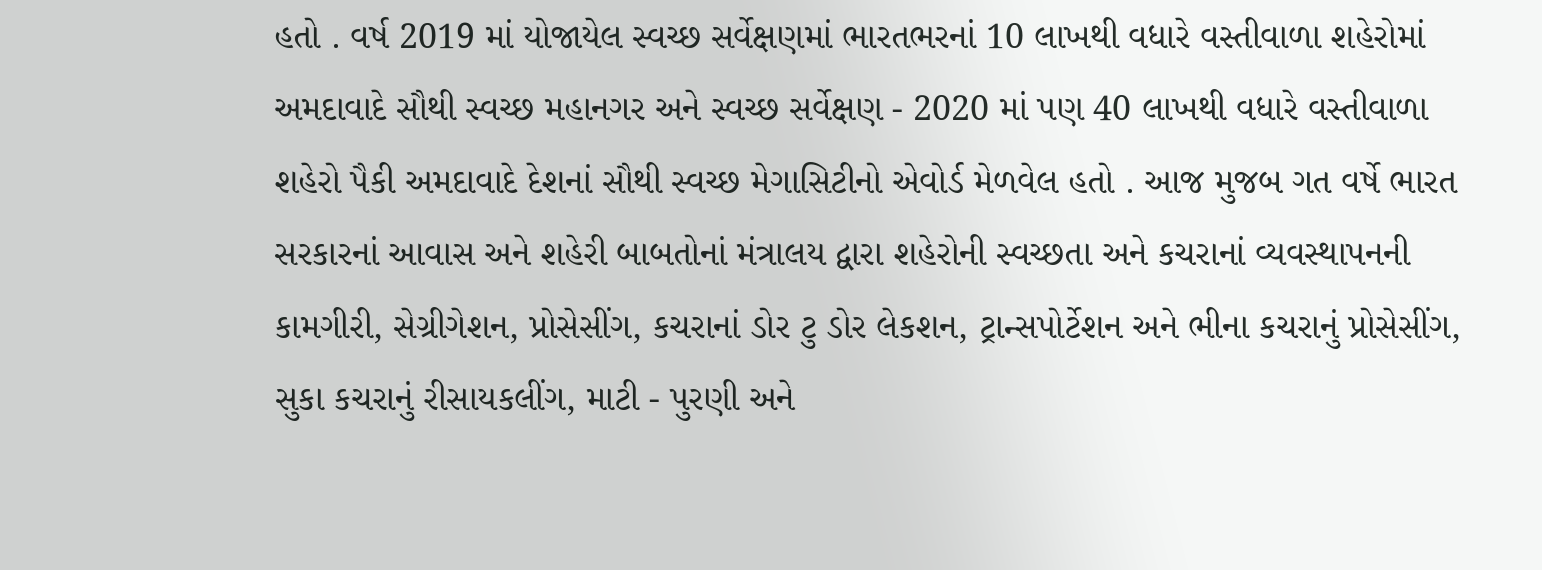હતો . વર્ષ 2019 માં યોજાયેલ સ્વચ્છ સર્વેક્ષણમાં ભારતભરનાં 10 લાખથી વધારે વસ્તીવાળા શહેરોમાં અમદાવાદે સૌથી સ્વચ્છ મહાનગર અને સ્વચ્છ સર્વેક્ષણ - 2020 માં પણ 40 લાખથી વધારે વસ્તીવાળા શહેરો પૈકી અમદાવાદે દેશનાં સૌથી સ્વચ્છ મેગાસિટીનો એવોર્ડ મેળવેલ હતો . આજ મુજબ ગત વર્ષે ભારત સરકારનાં આવાસ અને શહેરી બાબતોનાં મંત્રાલય દ્વારા શહેરોની સ્વચ્છતા અને કચરાનાં વ્યવસ્થાપનની કામગીરી, સેગ્રીગેશન, પ્રોસેસીંગ, કચરાનાં ડોર ટુ ડોર લેકશન, ટ્રાન્સપોર્ટેશન અને ભીના કચરાનું પ્રોસેસીંગ, સુકા કચરાનું રીસાયકલીંગ, માટી - પુરણી અને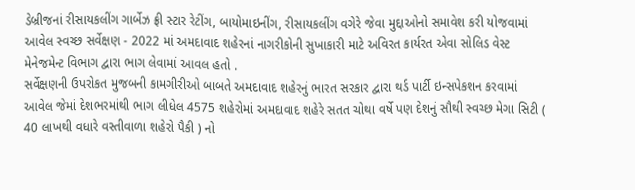ડેબ્રીજનાં રીસાયકલીંગ ગાર્બેઝ ફ્રી સ્ટાર રેટીંગ, બાયોમાઇનીંગ, રીસાયકલીંગ વગેરે જેવા મુદ્દાઓનો સમાવેશ કરી યોજવામાં આવેલ સ્વચ્છ સર્વેક્ષણ - 2022 માં અમદાવાદ શહેરનાં નાગરીકોની સુખાકારી માટે અવિરત કાર્યરત એવા સોલિડ વેસ્ટ મેનેજમેન્ટ વિભાગ દ્વારા ભાગ લેવામાં આવલ હતો .
સર્વેક્ષણની ઉપરોકત મુજબની કામગીરીઓ બાબતે અમદાવાદ શહેરનું ભારત સરકાર દ્વારા થર્ડ પાર્ટી ઇન્સપેકશન કરવામાં આવેલ જેમાં દેશભરમાંથી ભાગ લીધેલ 4575 શહેરોમાં અમદાવાદ શહેરે સતત ચોથા વર્ષે પણ દેશનું સૌથી સ્વચ્છ મેગા સિટી ( 40 લાખથી વધારે વસ્તીવાળા શહેરો પૈકી ) નો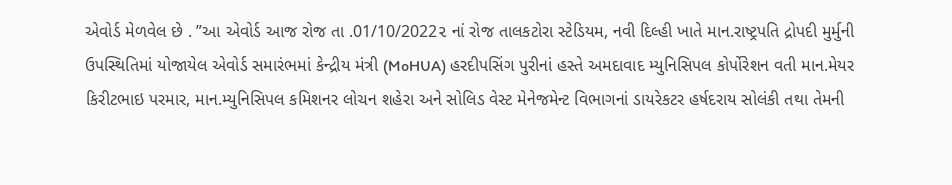એવોર્ડ મેળવેલ છે . ”આ એવોર્ડ આજ રોજ તા .01/10/2022૨ નાં રોજ તાલકટોરા સ્ટેડિયમ, નવી દિલ્હી ખાતે માન.રાષ્ટ્રપતિ દ્રોપદી મુર્મુની ઉપસ્થિતિમાં યોજાયેલ એવોર્ડ સમારંભમાં કેન્દ્રીય મંત્રી (MoHUA) હરદીપસિંગ પુરીનાં હસ્તે અમદાવાદ મ્યુનિસિપલ કોર્પોરેશન વતી માન.મેયર કિરીટભાઇ પરમાર, માન.મ્યુનિસિપલ કમિશનર લોચન શહેરા અને સોલિડ વેસ્ટ મેનેજમેન્ટ વિભાગનાં ડાયરેકટર હર્ષદરાય સોલંકી તથા તેમની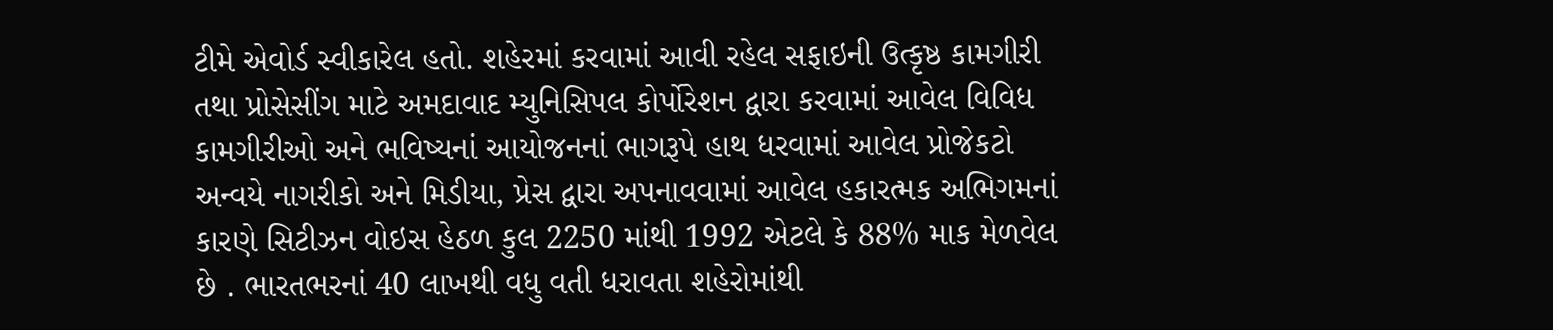ટીમે એવોર્ડ સ્વીકારેલ હતો. શહેરમાં કરવામાં આવી રહેલ સફાઇની ઉત્કૃષ્ઠ કામગીરી તથા પ્રોસેસીંગ માટે અમદાવાદ મ્યુનિસિપલ કોર્પોરેશન દ્વારા કરવામાં આવેલ વિવિધ કામગીરીઓ અને ભવિષ્યનાં આયોજનનાં ભાગરૂપે હાથ ધરવામાં આવેલ પ્રોજેકટો અન્વયે નાગરીકો અને મિડીયા, પ્રેસ દ્વારા અપનાવવામાં આવેલ હકારત્મક અભિગમનાં કારણે સિટીઝન વોઇસ હેઠળ કુલ 2250 માંથી 1992 એટલે કે 88% માક મેળવેલ છે . ભારતભરનાં 40 લાખથી વધુ વતી ધરાવતા શહેરોમાંથી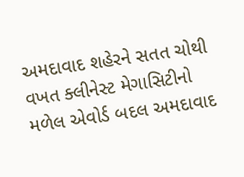અમદાવાદ શહેરને સતત ચોથી વખત ક્લીનેસ્ટ મેગાસિટીનો મળેલ એવોર્ડ બદલ અમદાવાદ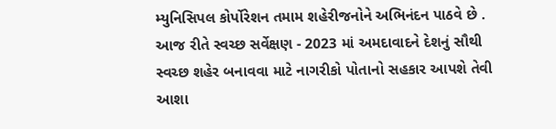મ્યુનિસિપલ કોર્પોરેશન તમામ શહેરીજનોને અભિનંદન પાઠવે છે . આજ રીતે સ્વચ્છ સર્વેક્ષણ - 2023 માં અમદાવાદને દેશનું સૌથી સ્વચ્છ શહેર બનાવવા માટે નાગરીકો પોતાનો સહકાર આપશે તેવી આશા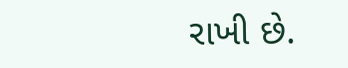રાખી છે.